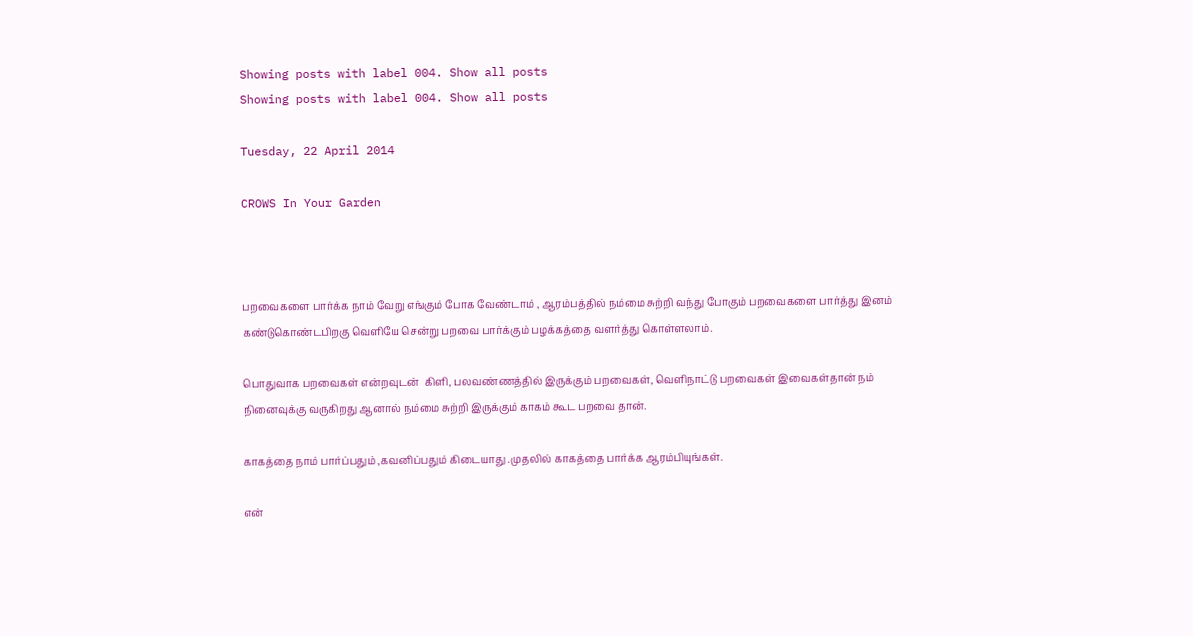Showing posts with label 004. Show all posts
Showing posts with label 004. Show all posts

Tuesday, 22 April 2014

CROWS In Your Garden



பறவைகளை பார்க்க நாம் வேறு எங்கும் போக வேண்டாம் , ஆரம்பத்தில் நம்மை சுற்றி வந்து போகும் பறவைகளை பார்த்து இனம் கண்டுகொண்டபிறகு வெளியே சென்று பறவை பார்க்கும் பழக்கத்தை வளர்த்து கொள்ளலாம்.

பொதுவாக பறவைகள் என்றவுடன்  கிளி, பலவண்ணத்தில் இருக்கும் பறவைகள், வெளிநாட்டு பறவைகள் இவைகள்தான் நம் நினைவுக்கு வருகிறது ஆனால் நம்மை சுற்றி இருக்கும் காகம் கூட பறவை தான்.

காகத்தை நாம் பார்ப்பதும் ,கவனிப்பதும் கிடையாது .முதலில் காகத்தை பார்க்க ஆரம்பியுங்கள்.

என்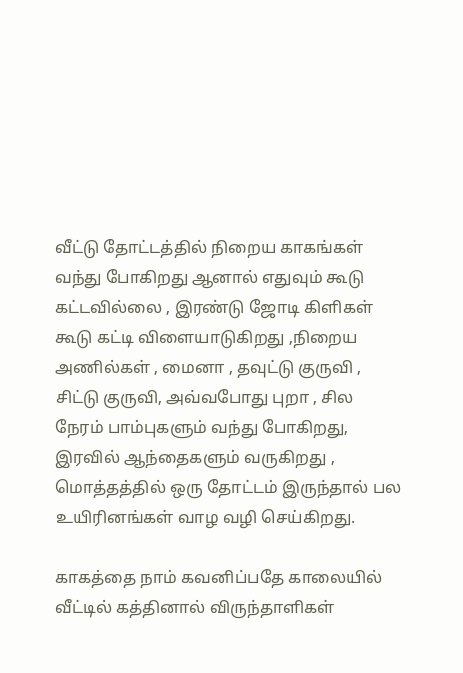வீட்டு தோட்டத்தில் நிறைய காகங்கள் வந்து போகிறது ஆனால் எதுவும் கூடு கட்டவில்லை , இரண்டு ஜோடி கிளிகள் கூடு கட்டி விளையாடுகிறது ,நிறைய அணில்கள் , மைனா , தவுட்டு குருவி , சிட்டு குருவி, அவ்வபோது புறா , சில நேரம் பாம்புகளும் வந்து போகிறது, இரவில் ஆந்தைகளும் வருகிறது , மொத்தத்தில் ஒரு தோட்டம் இருந்தால் பல உயிரினங்கள் வாழ வழி செய்கிறது.

காகத்தை நாம் கவனிப்பதே காலையில் வீட்டில் கத்தினால் விருந்தாளிகள்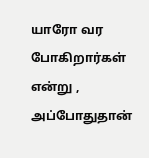யாரோ வர போகிறார்கள் என்று , அப்போதுதான்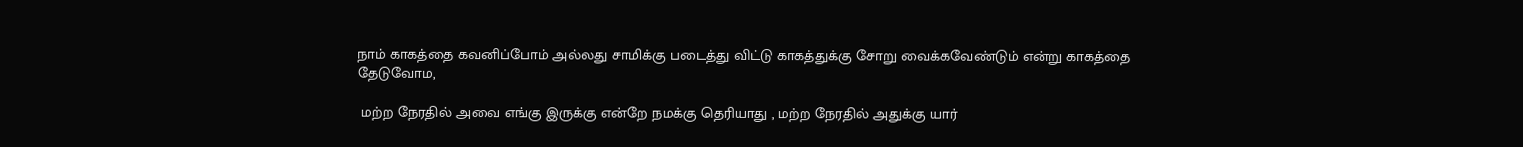நாம் காகத்தை கவனிப்போம் அல்லது சாமிக்கு படைத்து விட்டு காகத்துக்கு சோறு வைக்கவேண்டும் என்று காகத்தை தேடுவோம,

 மற்ற நேரதில் அவை எங்கு இருக்கு என்றே நமக்கு தெரியாது , மற்ற நேரதில் அதுக்கு யார்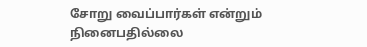சோறு வைப்பார்கள் என்றும் நினைபதில்லை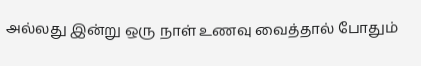அல்லது இன்று ஒரு நாள் உணவு வைத்தால் போதும்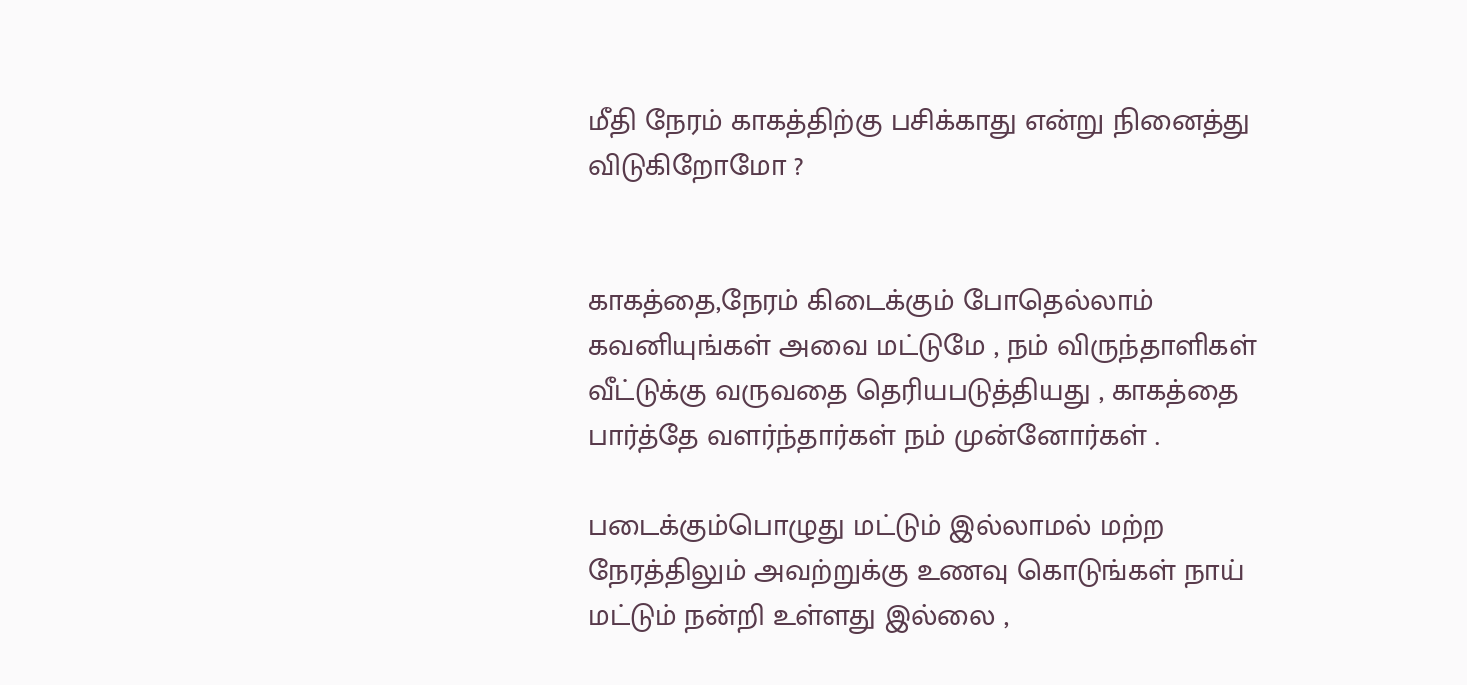மீதி நேரம் காகத்திற்கு பசிக்காது என்று நினைத்து விடுகிறோமோ ?


காகத்தை,நேரம் கிடைக்கும் போதெல்லாம் கவனியுங்கள் அவை மட்டுமே , நம் விருந்தாளிகள் வீட்டுக்கு வருவதை தெரியபடுத்தியது , காகத்தை பார்த்தே வளர்ந்தார்கள் நம் முன்னோர்கள் .

படைக்கும்பொழுது மட்டும் இல்லாமல் மற்ற நேரத்திலும் அவற்றுக்கு உணவு கொடுங்கள் நாய் மட்டும் நன்றி உள்ளது இல்லை ,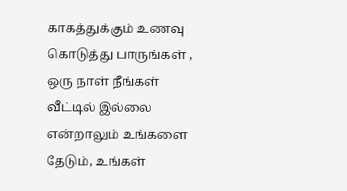காகத்துக்கும் உணவு கொடுத்து பாருங்கள் , ஒரு நாள் நீங்கள் வீட்டில் இல்லை என்றாலும் உங்களை தேடும், உங்கள்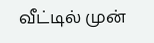வீட்டில் முன்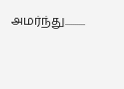அமர்ந்து..........